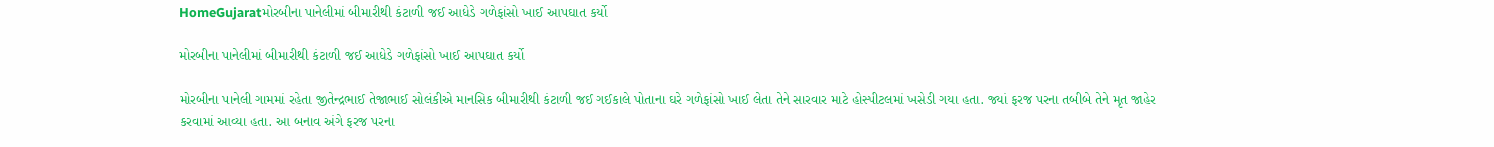HomeGujaratમોરબીના પાનેલીમાં બીમારીથી કંટાળી જઈ આધેડે ગળેફાંસો ખાઈ આપઘાત કર્યો

મોરબીના પાનેલીમાં બીમારીથી કંટાળી જઈ આધેડે ગળેફાંસો ખાઈ આપઘાત કર્યો

મોરબીના પાનેલી ગામમાં રહેતા જીતેન્દ્રભાઈ તેજાભાઈ સોલંકીએ માનસિક બીમારીથી કંટાળી જઈ ગઈકાલે પોતાના ઘરે ગળેફાંસો ખાઈ લેતા તેને સારવાર માટે હોસ્પીટલમાં ખસેડી ગયા હતા. જ્યાં ફરજ પરના તબીબે તેને મૃત જાહેર કરવામાં આવ્યા હતા. આ બનાવ અંગે ફરજ પરના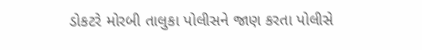ડોકટરે મોરબી તાલુકા પોલીસને જાણ કરતા પોલીસે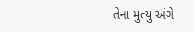તેના મુત્યુ અંગે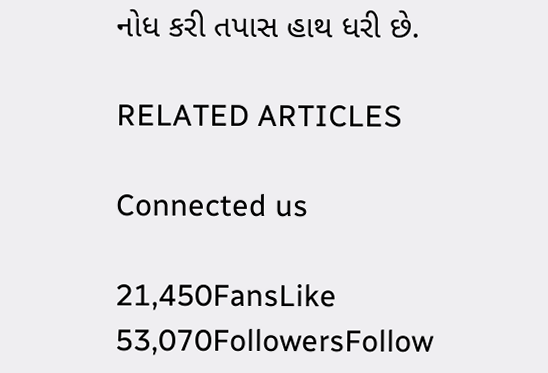નોધ કરી તપાસ હાથ ધરી છે.

RELATED ARTICLES

Connected us

21,450FansLike
53,070FollowersFollow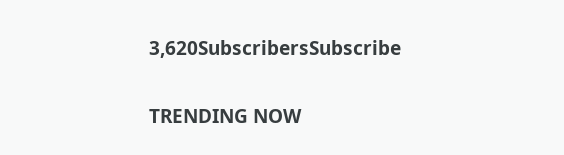3,620SubscribersSubscribe

TRENDING NOW